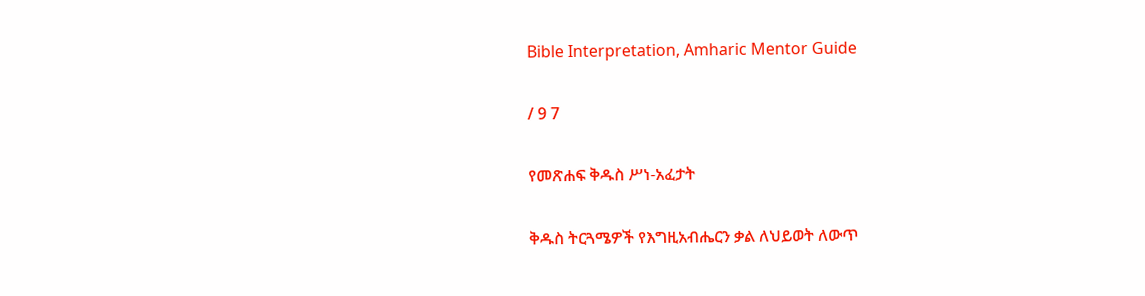Bible Interpretation, Amharic Mentor Guide

/ 9 7

የመጽሐፍ ቅዱስ ሥነ-አፈታት

ቅዱስ ትርጓሜዎች የእግዚአብሔርን ቃል ለህይወት ለውጥ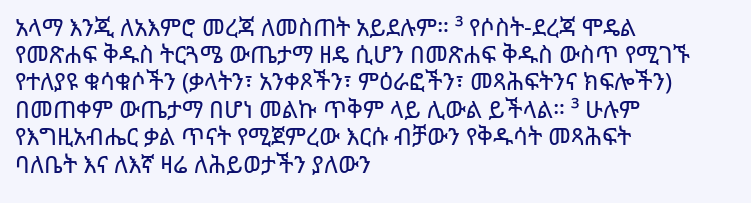አላማ እንጂ ለአእምሮ መረጃ ለመስጠት አይደሉም። ³ የሶስት-ደረጃ ሞዴል የመጽሐፍ ቅዱስ ትርጓሜ ውጤታማ ዘዴ ሲሆን በመጽሐፍ ቅዱስ ውስጥ የሚገኙ የተለያዩ ቁሳቁሶችን (ቃላትን፣ አንቀጾችን፣ ምዕራፎችን፣ መጻሕፍትንና ክፍሎችን) በመጠቀም ውጤታማ በሆነ መልኩ ጥቅም ላይ ሊውል ይችላል። ³ ሁሉም የእግዚአብሔር ቃል ጥናት የሚጀምረው እርሱ ብቻውን የቅዱሳት መጻሕፍት ባለቤት እና ለእኛ ዛሬ ለሕይወታችን ያለውን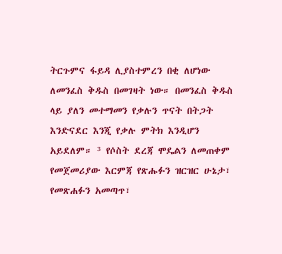ትርጉምና ፋይዳ ሊያስተምረን በቂ ለሆነው ለመንፈስ ቅዱስ በመገዛት ነው። በመንፈስ ቅዱስ ላይ ያለን መተማመን የቃሉን ጥናት በትጋት እንድናደር እንጂ የቃሉ ምትክ እንዲሆን አይደለም። ³ የሶስት ደረጃ ሞዴልን ለመጠቀም የመጀመሪያው እርምጃ የጽሑፉን ዝርዝር ሁኔታ፣ የመጽሐፉን አመጣጥ፣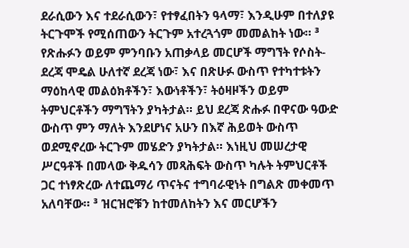ደራሲውን እና ተደራሲውን፣ የተፃፈበትን ዓላማ፣ እንዲሁም በተለያዩ ትርጉሞች የሚሰጠውን ትርጉም አተረጓጎም መመልከት ነው። ³ የጽሑፉን ወይም ምንባቡን አጠቃላይ መርሆች ማግኘት የሶስት-ደረጃ ሞዴል ሁለተኛ ደረጃ ነው፣ እና በጽሁፉ ውስጥ የተካተቱትን ማዕከላዊ መልዕክቶችን፣ እውነቶችን፣ ትዕዛዞችን ወይም ትምህርቶችን ማግኘትን ያካትታል። ይህ ደረጃ ጽሑፉ በዋናው ዓውድ ውስጥ ምን ማለት እንደሆነና አሁን በእኛ ሕይወት ውስጥ ወደሚኖረው ትርጉም መሄድን ያካትታል። እነዚህ መሠረታዊ ሥርዓቶች በመላው ቅዱሳን መጻሕፍት ውስጥ ካሉት ትምህርቶች ጋር ተነፃጽረው ለተጨማሪ ጥናትና ተግባራዊነት በግልጽ መቀመጥ አለባቸው። ³ ዝርዝሮቹን ከተመለከትን እና መርሆችን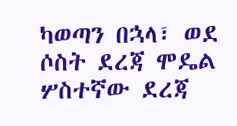ካወጣን በኋላ፣ ወደ ሶስት ደረጃ ሞዴል ሦስተኛው ደረጃ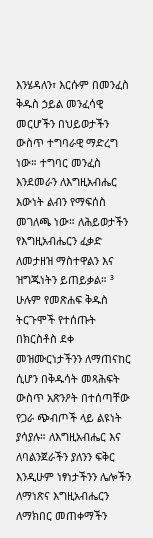እንሄዳለን፣ እርሱም በመንፈስ ቅዱስ ኃይል መንፈሳዊ መርሆችን በህይወታችን ውስጥ ተግባራዊ ማድረግ ነው። ተግባር መንፈስ እንደመራን ለእግዚአብሔር እውነት ልብን የማፍሰስ መገለጫ ነው። ለሕይወታችን የእግዚአብሔርን ፈቃድ ለመታዘዝ ማስተዋልን እና ዝግጁነትን ይጠይቃል። ³ ሁሉም የመጽሐፍ ቅዱስ ትርጉሞች የተሰጡት በክርስቶስ ደቀ መዝሙርነታችንን ለማጠናከር ሲሆን በቅዱሳት መጻሕፍት ውስጥ አጽንዖት በተሰጣቸው የጋራ ጭብጦች ላይ ልዩነት ያሳያሉ። ለእግዚአብሔር እና ለባልንጀራችን ያለንን ፍቅር እንዲሁም ነፃነታችንን ሌሎችን ለማነጽና እግዚአብሔርን ለማክበር መጠቀማችን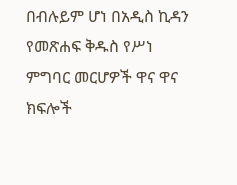በብሉይም ሆነ በአዲስ ኪዳን የመጽሐፍ ቅዱስ የሥነ ምግባር መርሆዎች ዋና ዋና ክፍሎች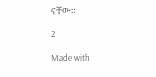ናቸው።

2

Made with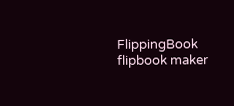FlippingBook flipbook maker